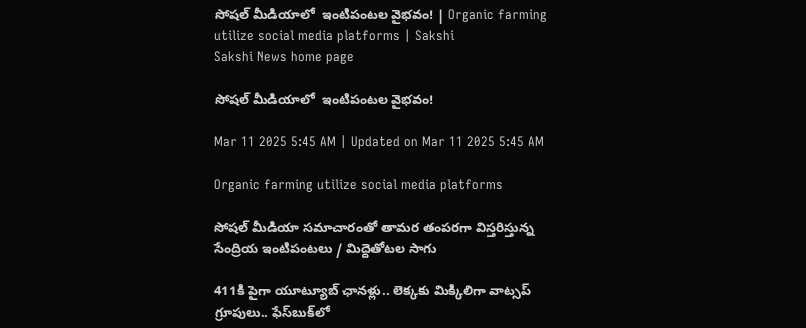సోషల్‌ మీడియాలో  ఇంటిపంటల వైభవం! | Organic farming utilize social media platforms | Sakshi
Sakshi News home page

సోషల్‌ మీడియాలో  ఇంటిపంటల వైభవం!

Mar 11 2025 5:45 AM | Updated on Mar 11 2025 5:45 AM

Organic farming utilize social media platforms

సోషల్‌ మీడియా సమాచారంతో తామర తంపరగా విస్తరిస్తున్న సేంద్రియ ఇంటిపంటలు / మిద్దెతోటల సాగు

411కి పైగా యూట్యూబ్‌ ఛానళ్లు.. లెక్కకు మిక్కిలిగా వాట్సప్‌ గ్రూపులు.. ఫేస్‌బుక్‌లో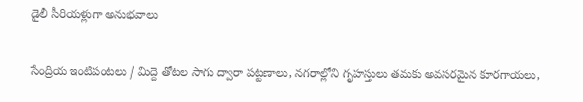డైలీ సీరియళ్లుగా అనుభవాలు

సేంద్రియ ఇంటిపంటలు / మిద్దె తోటల సాగు ద్వారా పట్టణాలు, నగరాల్లోని గృహస్తులు తమకు అవసరమైన కూరగాయలు,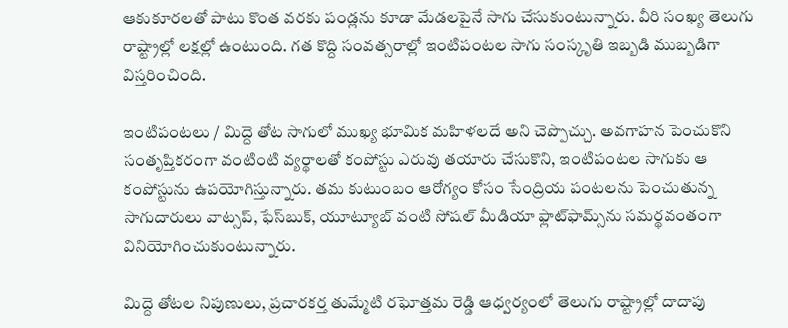ఆకుకూరలతో పాటు కొంత వరకు పండ్లను కూడా మేడలపైనే సాగు చేసుకుంటున్నారు. వీరి సంఖ్య తెలుగు రాష్ట్రాల్లో లక్షల్లో ఉంటుంది. గత కొద్ది సంవత్సరాల్లో ఇంటిపంటల సాగు సంస్కృతి ఇబ్బడి ముబ్బడిగా విస్తరించింది.

ఇంటిపంటలు / మిద్దె తోట సాగులో ముఖ్య భూమిక మహిళలదే అని చెప్పొచ్చు. అవగాహన పెంచుకొని సంతృప్తికరంగా వంటింటి వ్యర్థాలతో కంపోస్టు ఎరువు తయారు చేసుకొని, ఇంటిపంటల సాగుకు ఆ కంపోస్టును ఉపయోగిస్తున్నారు. తమ కుటుంబం ఆరోగ్యం కోసం సేంద్రియ పంటలను పెంచుతున్న సాగుదారులు వాట్సప్, ఫేస్‌బుక్, యూట్యూబ్‌ వంటి సోషల్‌ మీడియా ఫ్లాట్‌ఫామ్స్‌ను సమర్థవంతంగా వినియోగించుకుంటున్నారు.

మిద్దె తోటల నిపుణులు, ప్రచారకర్త తుమ్మేటి రఘోత్తమ రెడ్డి ఆధ్వర్యంలో తెలుగు రాష్ట్రాల్లో దాదాపు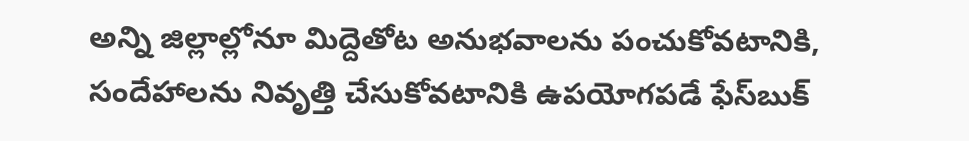అన్ని జిల్లాల్లోనూ మిద్దెతోట అనుభవాలను పంచుకోవటానికి, సందేహాలను నివృత్తి చేసుకోవటానికి ఉపయోగపడే ఫేస్‌బుక్‌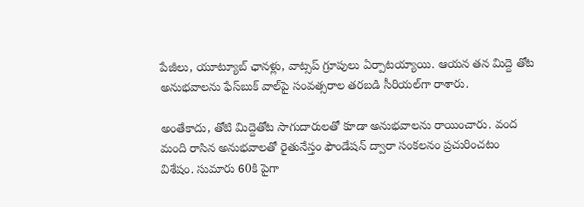పేజీలు, యూట్యూబ్‌ ఛానళ్లు, వాట్సప్‌ గ్రూపులు ఏర్పాటయ్యాయి. ఆయన తన మిద్దె తోట అనుభవాలను ఫేస్‌బుక్‌ వాల్‌పై సంవత్సరాల తరబడి సీరియల్‌గా రాశారు.

అంతేకాదు, తోటి మిద్దెతోట సాగుదారులతో కూడా అనుభవాలను రాయించారు. వంద మంది రాసిన అనుభవాలతో రైతునేస్తం ఫౌండేషన్‌ ద్వారా సంకలనం ప్రచురించటం విశేషం. సుమారు 60కి పైగా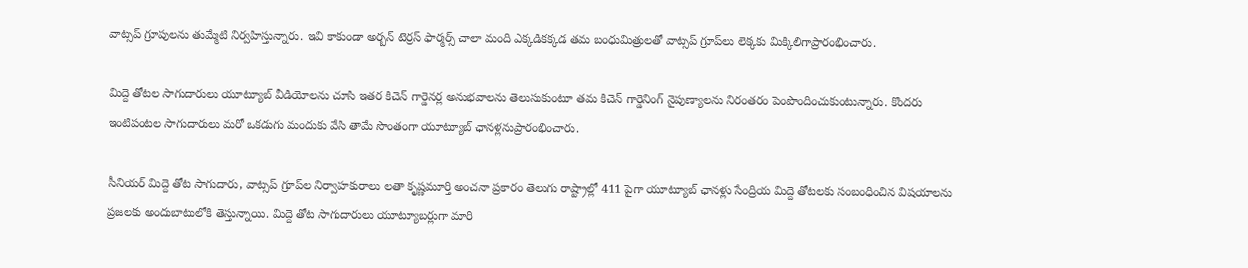వాట్సప్‌ గ్రూపులను తుమ్మేటి నిర్వహిస్తున్నారు. ఇవి కాకుండా అర్బన్‌ టెర్రస్‌ ఫార్మర్స్‌ చాలా మంది ఎక్కడికక్కడ తమ బంధుమిత్రులతో వాట్సప్‌ గ్రూప్‌లు లెక్కకు మిక్కిలిగాప్రారంభించారు.

మిద్దె తోటల సాగుదారులు యూట్యూబ్‌ వీడియోలను చూసి ఇతర కిచెన్‌ గార్డెనర్ల అనుభవాలను తెలుసుకుంటూ తమ కిచెన్‌ గార్డెనింగ్‌ నైపుణ్యాలను నిరంతరం పెంపొందించుకుంటున్నారు. కొందరు ఇంటిపంటల సాగుదారులు మరో ఒకడుగు మందుకు వేసి తామే సొంతంగా యూట్యూబ్‌ ఛానళ్లనుప్రారంభించారు.

సీనియర్‌ మిద్దె తోట సాగుదారు, వాట్సప్‌ గ్రూప్‌ల నిర్వాహకురాలు లతా కృష్ణమూర్తి అంచనా ప్రకారం తెలుగు రాష్ట్రాల్లో 411 పైగా యూట్యూబ్‌ ఛానళ్లు సేంద్రియ మిద్దె తోటలకు సంబంధించిన విషయాలను ప్రజలకు అందుబాటులోకి తెస్తున్నాయి. మిద్దె తోట సాగుదారులు యూట్యూబర్లుగా మారి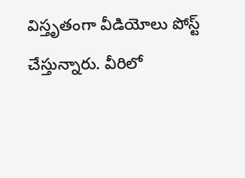విస్తృతంగా వీడియోలు పోస్ట్‌ చేస్తున్నారు. వీరిలో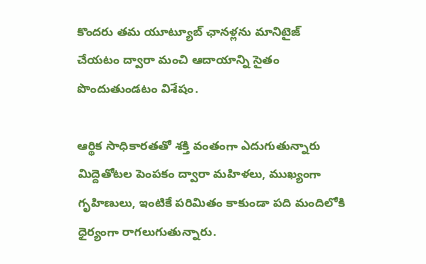కొందరు తమ యూట్యూబ్‌ ఛానళ్లను మానిటైజ్‌ చేయటం ద్వారా మంచి ఆదాయాన్ని సైతం పొందుతుండటం విశేషం.

ఆర్థిక సాధికారతతో శక్తి వంతంగా ఎదుగుతున్నారు
మిద్దెతోటల పెంపకం ద్వారా మహిళలు, ముఖ్యంగా గృహిణులు, ఇంటికే పరిమితం కాకుండా పది మందిలోకి ధైర్యంగా రాగలుగుతున్నారు.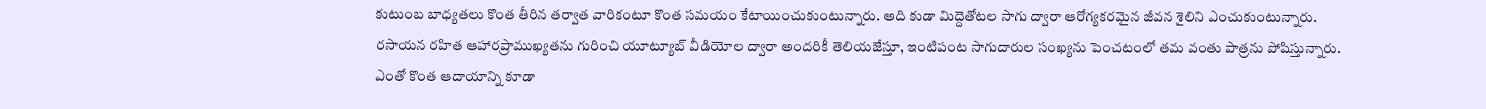కుటుంబ బాధ్యతలు కొంత తీరిన తర్వాత వారికంటూ కొంత సమయం కేటాయించుకుంటున్నారు. అది కుడా మిద్దెతోటల సాగు ద్వారా ఆరోగ్యకరమైన జీవన శైలిని ఎంచుకుంటున్నారు. రసాయన రహిత ఆహారప్రాముఖ్యతను గురించి యూట్యూబ్‌ వీడియోల ద్వారా అందరికీ తెలియజేస్తూ, ఇంటిపంట సాగుదారుల సంఖ్యను పెంచటంలో తమ వంతు పాత్రను పోషిస్తున్నారు. ఎంతో కొంత ఆదాయాన్ని కూడా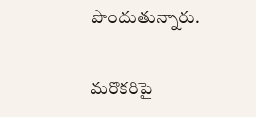పొందుతున్నారు.

మరొకరిపై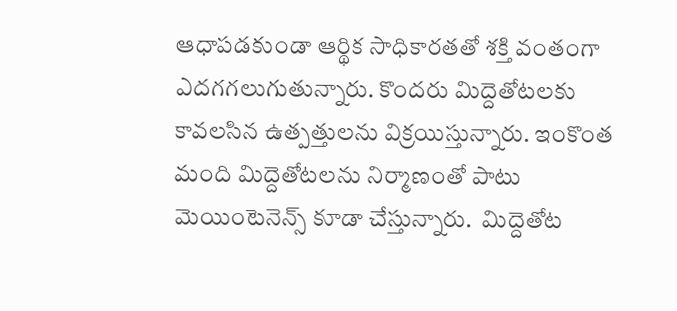ఆధాపడకుండా ఆర్థిక సాధికారతతో శక్తి వంతంగా ఎదగగలుగుతున్నారు. కొందరు మిద్దెతోటలకు కావలసిన ఉత్పత్తులను విక్రయిస్తున్నారు. ఇంకొంత మంది మిద్దెతోటలను నిర్మాణంతో పాటు మెయింటెనెన్స్ కూడా చేస్తున్నారు.  మిద్దెతోట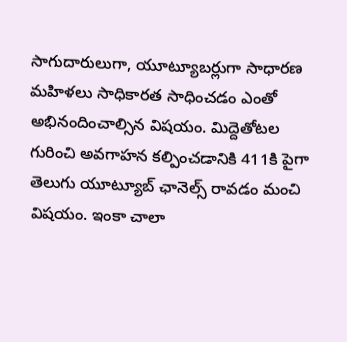సాగుదారులుగా, యూట్యూబర్లుగా సాధారణ మహిళలు సాధికారత సాధించడం ఎంతో అభినందించాల్సిన విషయం. మిద్దెతోటల గురించి అవగాహన కల్పించడానికి 411కి పైగా తెలుగు యూట్యూబ్‌ ఛానెల్స్‌ రావడం మంచి విషయం. ఇంకా చాలా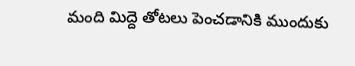మంది మిద్దె తోటలు పెంచడానికి ముందుకు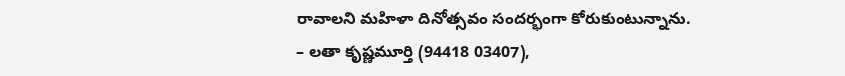రావాలని మహిళా దినోత్సవం సందర్భంగా కోరుకుంటున్నాను.
– లతా కృష్ణమూర్తి (94418 03407),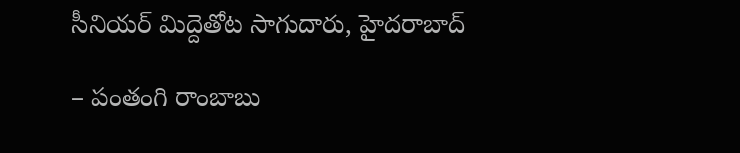సీనియర్‌ మిద్దెతోట సాగుదారు, హైదరాబాద్‌

– పంతంగి రాంబాబు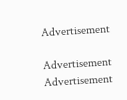Advertisement

Advertisement
Advertisement